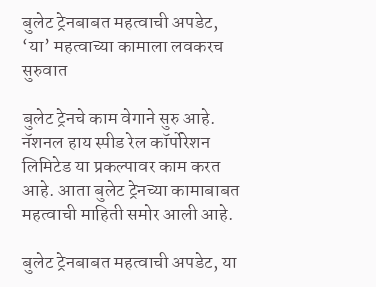बुलेट ट्रेनबाबत महत्वाची अपडेट, ‘या’ महत्वाच्या कामाला लवकरच सुरुवात

बुलेट ट्रेनचे काम वेगाने सुरु आहे. नॅशनल हाय स्पीड रेल कॉर्पोरेशन लिमिटेड या प्रकल्पावर काम करत आहे. आता बुलेट ट्रेनच्या कामाबाबत महत्वाची माहिती समोर आली आहे.

बुलेट ट्रेनबाबत महत्वाची अपडेट, या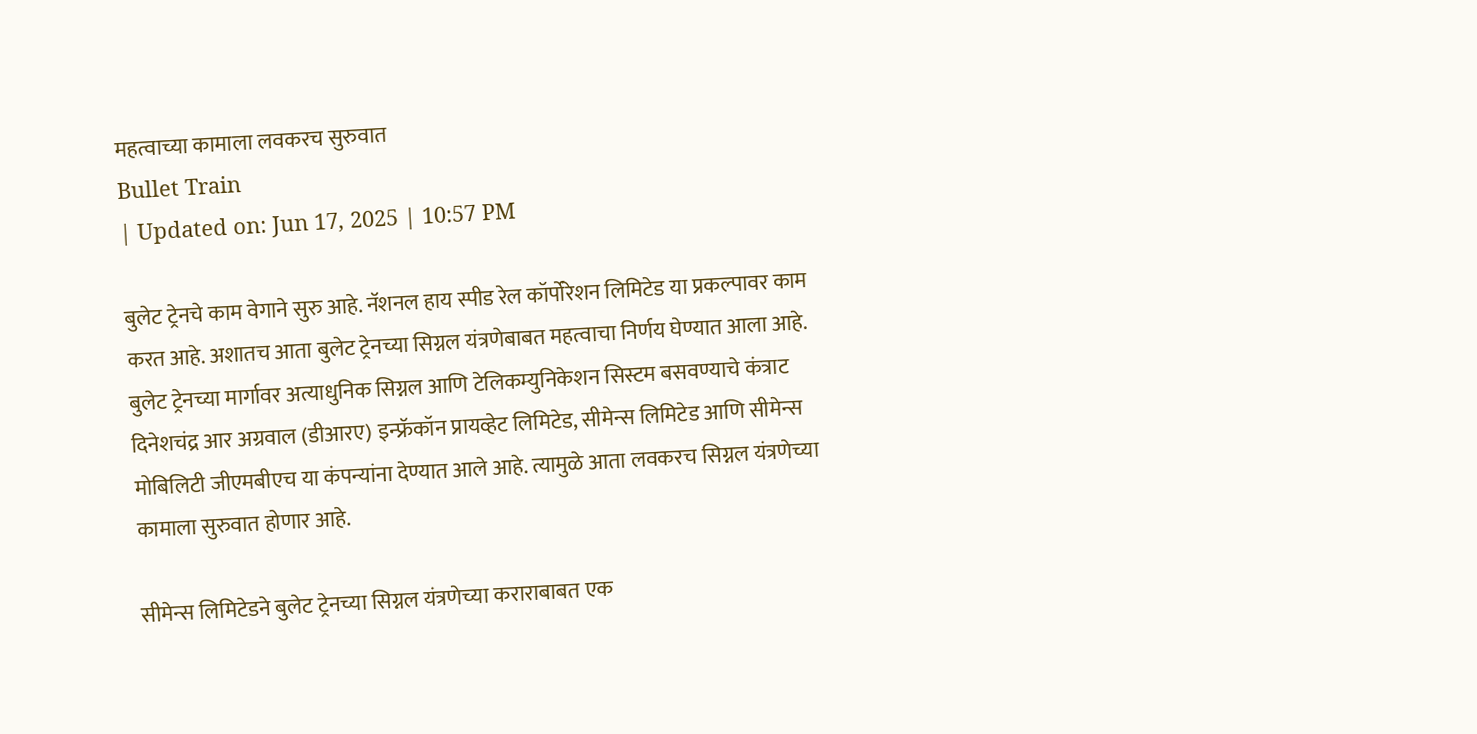महत्वाच्या कामाला लवकरच सुरुवात
Bullet Train
| Updated on: Jun 17, 2025 | 10:57 PM

बुलेट ट्रेनचे काम वेगाने सुरु आहे. नॅशनल हाय स्पीड रेल कॉर्पोरेशन लिमिटेड या प्रकल्पावर काम करत आहे. अशातच आता बुलेट ट्रेनच्या सिग्नल यंत्रणेबाबत महत्वाचा निर्णय घेण्यात आला आहे. बुलेट ट्रेनच्या मार्गावर अत्याधुनिक सिग्नल आणि टेलिकम्युनिकेशन सिस्टम बसवण्याचे कंत्राट दिनेशचंद्र आर अग्रवाल (डीआरए) इन्फ्रॅकॉन प्रायव्हेट लिमिटेड, सीमेन्स लिमिटेड आणि सीमेन्स मोबिलिटी जीएमबीएच या कंपन्यांना देण्यात आले आहे. त्यामुळे आता लवकरच सिग्नल यंत्रणेच्या कामाला सुरुवात होणार आहे.

सीमेन्स लिमिटेडने बुलेट ट्रेनच्या सिग्नल यंत्रणेच्या कराराबाबत एक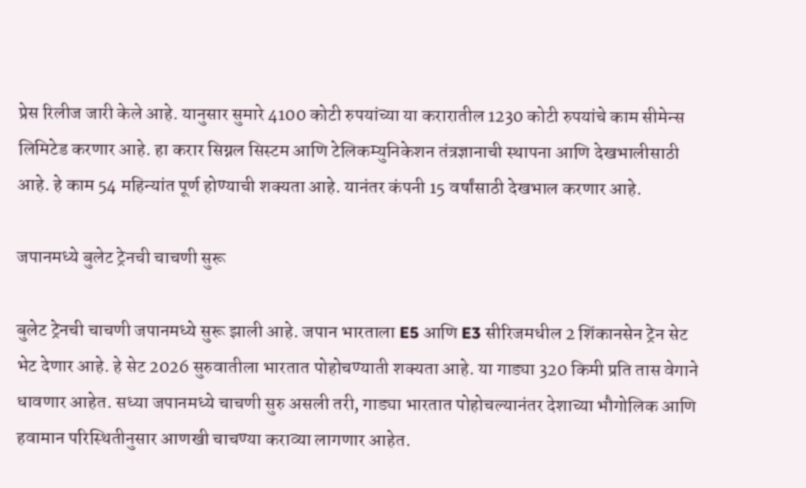प्रेस रिलीज जारी केले आहे. यानुसार सुमारे 4100 कोटी रुपयांच्या या करारातील 1230 कोटी रुपयांचे काम सीमेन्स लिमिटेड करणार आहे. हा करार सिग्नल सिस्टम आणि टेलिकम्युनिकेशन तंत्रज्ञानाची स्थापना आणि देखभालीसाठी आहे. हे काम 54 महिन्यांत पूर्ण होण्याची शक्यता आहे. यानंतर कंपनी 15 वर्षांसाठी देखभाल करणार आहे.

जपानमध्ये बुलेट ट्रेनची चाचणी सुरू

बुलेट ट्रेनची चाचणी जपानमध्ये सुरू झाली आहे. जपान भारताला E5 आणि E3 सीरिजमधील 2 शिंकानसेन ट्रेन सेट भेट देणार आहे. हे सेट 2026 सुरुवातीला भारतात पोहोचण्याती शक्यता आहे. या गाड्या 320 किमी प्रति तास वेगाने धावणार आहेत. सध्या जपानमध्ये चाचणी सुरु असली तरी, गाड्या भारतात पोहोचल्यानंतर देशाच्या भौगोलिक आणि हवामान परिस्थितीनुसार आणखी चाचण्या कराव्या लागणार आहेत.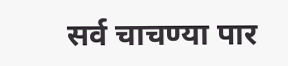सर्व चाचण्या पार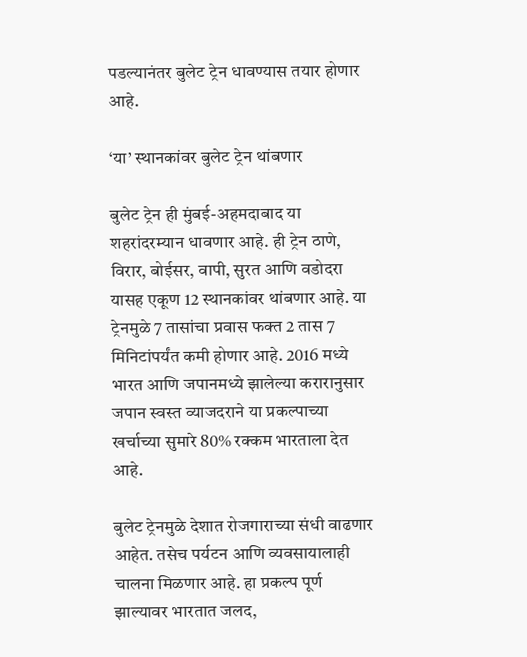पडल्यानंतर बुलेट ट्रेन धावण्यास तयार होणार आहे.

‘या’ स्थानकांवर बुलेट ट्रेन थांबणार

बुलेट ट्रेन ही मुंबई-अहमदाबाद या शहरांदरम्यान धावणार आहे. ही ट्रेन ठाणे, विरार, बोईसर, वापी, सुरत आणि वडोदरा यासह एकूण 12 स्थानकांवर थांबणार आहे. या ट्रेनमुळे 7 तासांचा प्रवास फक्त 2 तास 7 मिनिटांपर्यंत कमी होणार आहे. 2016 मध्ये भारत आणि जपानमध्ये झालेल्या करारानुसार जपान स्वस्त व्याजदराने या प्रकल्पाच्या खर्चाच्या सुमारे 80% रक्कम भारताला देत आहे.

बुलेट ट्रेनमुळे देशात रोजगाराच्या संधी वाढणार आहेत. तसेच पर्यटन आणि व्यवसायालाही चालना मिळणार आहे. हा प्रकल्प पूर्ण झाल्यावर भारतात जलद,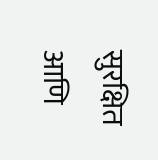सुरक्षित आणि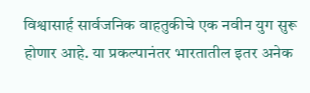विश्वासार्ह सार्वजनिक वाहतुकीचे एक नवीन युग सुरू होणार आहे. या प्रकल्पानंतर भारतातील इतर अनेक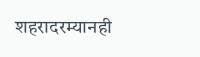शहरादरम्यानही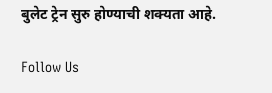बुलेट ट्रेन सुरु होण्याची शक्यता आहे.

Follow Us